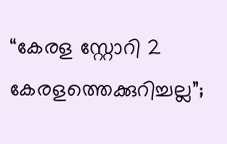“കേരള സ്റ്റോറി 2 കേരളത്തെക്കുറിച്ചല്ല”;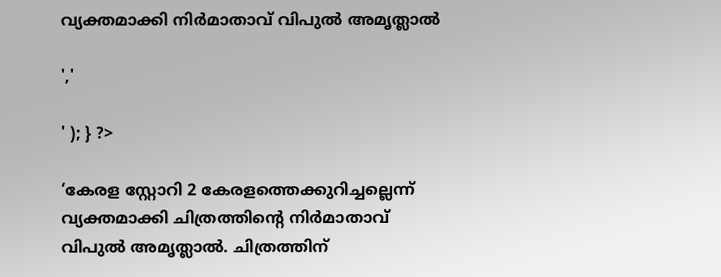വ്യക്തമാക്കി നിർമാതാവ് വിപുൽ അമൃത്ലാൽ

','

' ); } ?>

‘കേരള സ്റ്റോറി 2 കേരളത്തെക്കുറിച്ചല്ലെന്ന് വ്യക്തമാക്കി ചിത്രത്തിൻ്റെ നിർമാതാവ് വിപുൽ അമൃത്ലാൽ. ചിത്രത്തിന്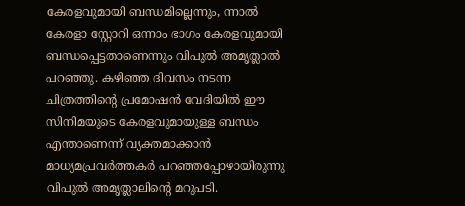കേരളവുമായി ബന്ധമില്ലെന്നും, ന്നാൽ കേരളാ സ്റ്റോറി ഒന്നാം ഭാഗം കേരളവുമായി ബന്ധപ്പെട്ടതാണെന്നും വിപുൽ അമൃത്ലാൽ പറഞ്ഞു. കഴിഞ്ഞ ദിവസം നടന്ന ചിത്രത്തിന്റെ പ്രമോഷൻ വേദിയിൽ ഈ സിനിമയുടെ കേരളവുമായുള്ള ബന്ധം എന്താണെന്ന് വ്യക്തമാക്കാൻ മാധ്യമപ്രവർത്തകർ പറഞ്ഞപ്പോഴായിരുന്നു വിപുൽ അമൃത്ലാലിന്റെ മറുപടി.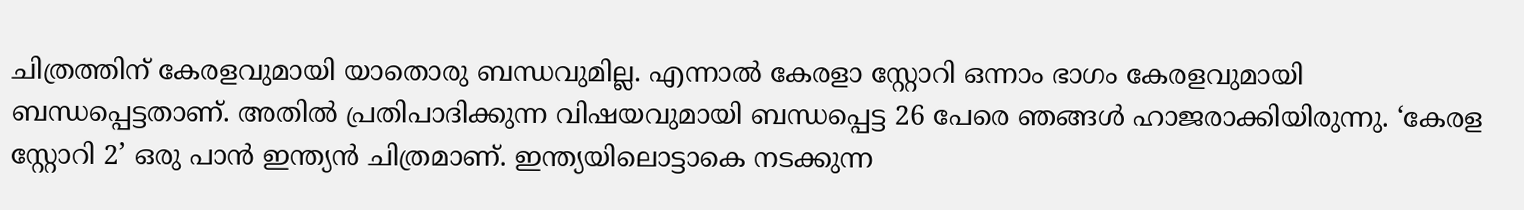ചിത്രത്തിന് കേരളവുമായി യാതൊരു ബന്ധവുമില്ല. എന്നാൽ കേരളാ സ്റ്റോറി ഒന്നാം ഭാഗം കേരളവുമായി ബന്ധപ്പെട്ടതാണ്. അതിൽ പ്രതിപാദിക്കുന്ന വിഷയവുമായി ബന്ധപ്പെട്ട 26 പേരെ ഞങ്ങൾ ഹാജരാക്കിയിരുന്നു. ‘കേരള സ്റ്റോറി 2’ ഒരു പാൻ ഇന്ത്യൻ ചിത്രമാണ്. ഇന്ത്യയിലൊട്ടാകെ നടക്കുന്ന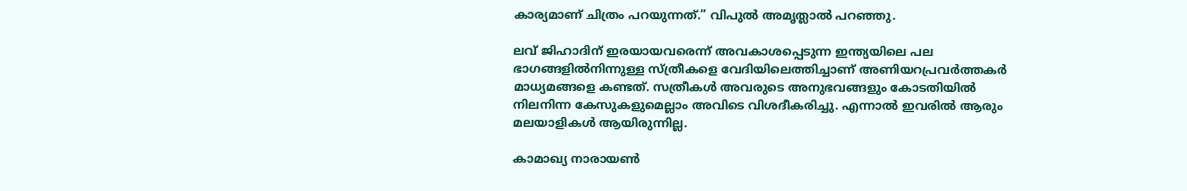കാര്യമാണ് ചിത്രം പറയുന്നത്.” വിപുൽ അമൃത്ലാൽ പറഞ്ഞു.

ലവ് ജിഹാദിന് ഇരയായവരെന്ന് അവകാശപ്പെടുന്ന ഇന്ത്യയിലെ പല ഭാഗങ്ങളിൽനിന്നുള്ള സ്ത്രീകളെ വേദിയിലെത്തിച്ചാണ് അണിയറപ്രവർത്തകർ മാധ്യമങ്ങളെ കണ്ടത്. സത്രീകൾ അവരുടെ അനുഭവങ്ങളും കോടതിയിൽ നിലനിന്ന കേസുകളുമെല്ലാം അവിടെ വിശദീകരിച്ചു. എന്നാൽ ഇവരിൽ ആരും മലയാളികൾ ആയിരുന്നില്ല.

കാമാഖ്യ നാരായൺ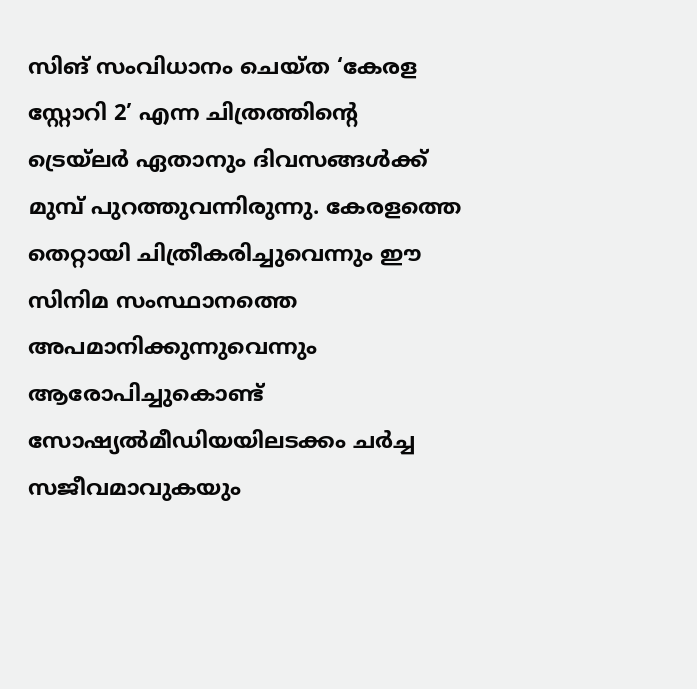സിങ് സംവിധാനം ചെയ്‌ത ‘കേരള സ്റ്റോറി 2’ എന്ന ചിത്രത്തിന്റെ ട്രെയ്‌ലർ ഏതാനും ദിവസങ്ങൾക്ക് മുമ്പ് പുറത്തുവന്നിരുന്നു. കേരളത്തെ തെറ്റായി ചിത്രീകരിച്ചുവെന്നും ഈ സിനിമ സംസ്ഥാനത്തെ അപമാനിക്കുന്നുവെന്നും ആരോപിച്ചുകൊണ്ട് സോഷ്യൽമീഡിയയിലടക്കം ചർച്ച സജീവമാവുകയും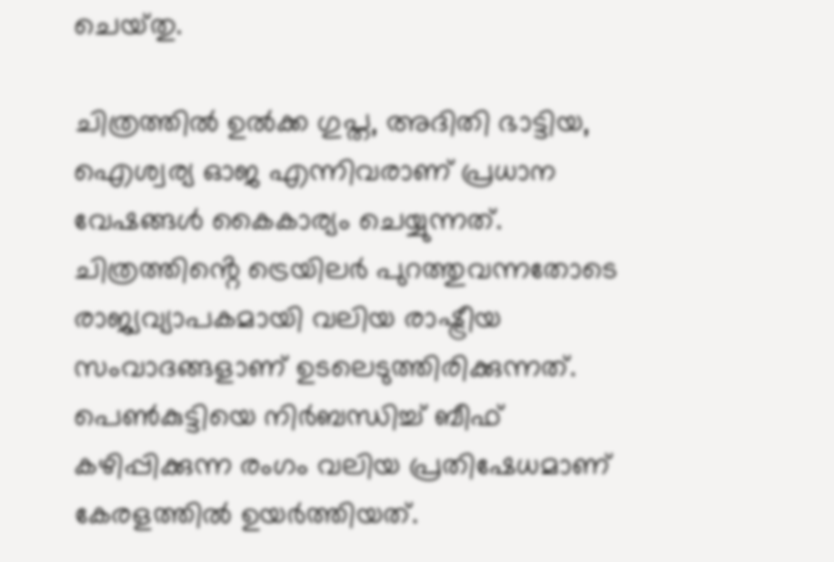ചെയ്‌തു.

ചിത്രത്തിൽ ഉൽക്ക ഗുപ്ത‌, അദിതി ഭാട്ടിയ, ഐശ്വര്യ ഓജ എന്നിവരാണ് പ്രധാന വേഷങ്ങൾ കൈകാര്യം ചെയ്യുന്നത്. ചിത്രത്തിൻ്റെ ട്രെയിലർ പുറത്തുവന്നതോടെ രാജ്യവ്യാപകമായി വലിയ രാഷ്ട്രീയ സംവാദങ്ങളാണ് ഉടലെടുത്തിരിക്കുന്നത്. പെൺകുട്ടിയെ നിർബന്ധിച്ച് ബീഫ് കഴിപ്പിക്കുന്ന രംഗം വലിയ പ്രതിഷേധമാണ് കേരളത്തിൽ ഉയർത്തിയത്.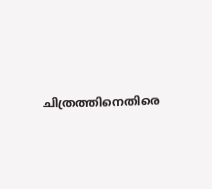ചിത്രത്തിനെതിരെ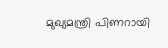മുഖ്യമന്ത്രി പിണറായി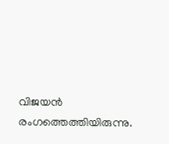വിജയൻ രംഗത്തെത്തിയിരുന്നു.